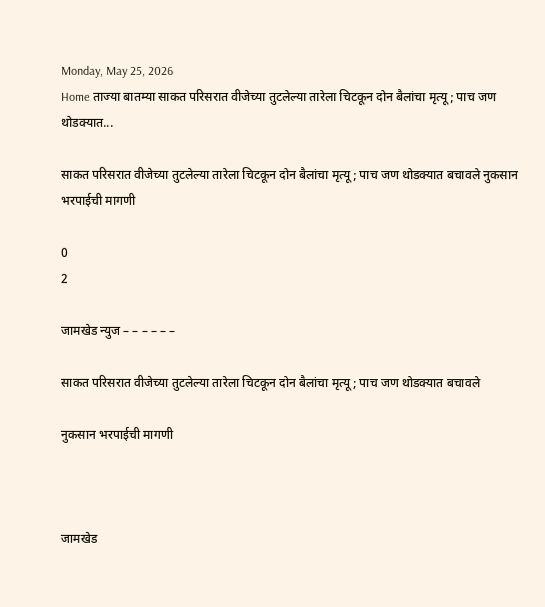Monday, May 25, 2026
Home ताज्या बातम्या साकत परिसरात वीजेच्या तुटलेल्या तारेला चिटकून दोन बैलांचा मृत्यू; पाच जण थोडक्यात...

साकत परिसरात वीजेच्या तुटलेल्या तारेला चिटकून दोन बैलांचा मृत्यू; पाच जण थोडक्यात बचावले नुकसान भरपाईची मागणी

0
2

जामखेड न्युज – – – – – –

साकत परिसरात वीजेच्या तुटलेल्या तारेला चिटकून दोन बैलांचा मृत्यू; पाच जण थोडक्यात बचावले

नुकसान भरपाईची मागणी



जामखेड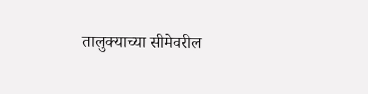तालुक्याच्या सीमेवरील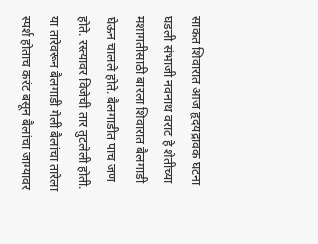साकत शिवारात आज हृदयद्रावक घटना घडली संभाजी नवनाथ वराट हे शेतीच्या मशागतीसाठी बारला शिवारात बैलगाडी घेऊन चालले होते. बैलगाडीत पाच जण होते. रस्त्यावर विजेची तार तुटलेली होती. या तारेवरून बैलगाडी गेली बैलांचा तारेला स्पर्श होताच करंट बसून बैलांचा जाग्यावर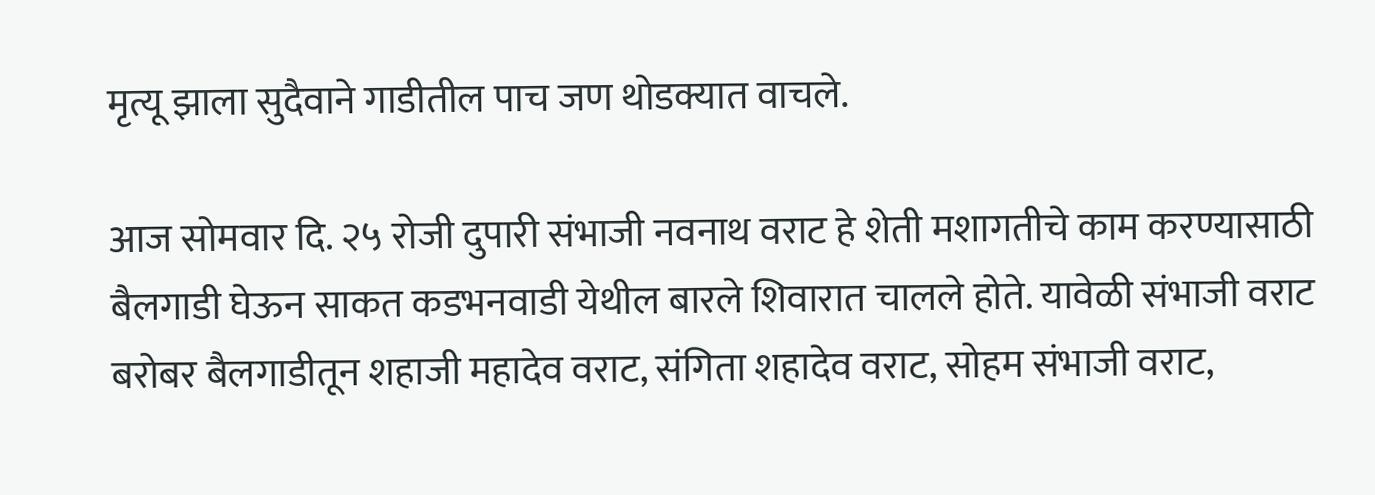मृत्यू झाला सुदैवाने गाडीतील पाच जण थोडक्यात वाचले.

आज सोमवार दि. २५ रोजी दुपारी संभाजी नवनाथ वराट हे शेती मशागतीचे काम करण्यासाठी बैलगाडी घेऊन साकत कडभनवाडी येथील बारले शिवारात चालले होते. यावेळी संभाजी वराट बरोबर बैलगाडीतून शहाजी महादेव वराट, संगिता शहादेव वराट, सोहम संभाजी वराट,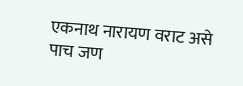एकनाथ नारायण वराट असे पाच जण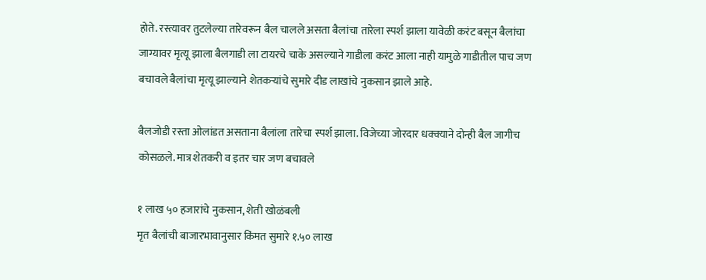होते. रस्त्यावर तुटलेल्या तारेवरून बैल चालले असता बैलांचा तारेला स्पर्श झाला यावेळी करंट बसून बैलांचा जाग्यावर मृत्यू झाला बैलगाडी ला टायरचे चाके असल्याने गाडीला करंट आला नाही यामुळे गाडीतील पाच जण बचावले बैलांचा मृत्यू झाल्याने शेतकऱ्यांचे सुमारे दीड लाखांचे नुकसान झाले आहे.

बैलजोडी रस्ता ओलांडत असताना बैलांला तारेचा स्पर्श झाला. विजेच्या जोरदार धक्क्याने दोन्ही बैल जागीच कोसळले. मात्र शेतकरी व इतर चार जण बचावले

१ लाख ५० हजारांचे नुकसान, शेती खोळंबली
मृत बैलांची बाजारभावानुसार किंमत सुमारे १.५० लाख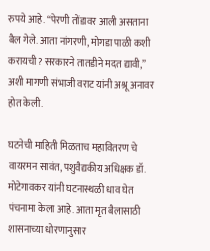रुपये आहे. “पेरणी तोंडावर आली असताना बैल गेले. आता नांगरणी, मोगडा पाळी कशी करायची? सरकारने तातडीने मदत द्यावी,” अशी मागणी संभाजी वराट यांनी अश्रू अनावर होत केली.

घटनेची माहिती मिळताच महावितरण चे वायरमन सावंत, पशुवैद्यकीय अधिक्षक डॉ. मोटेगावकर यांनी घटनास्थळी धाव घेत पंचनामा केला आहे. आता मृत बैलासाठी शासनाच्या धोरणानुसार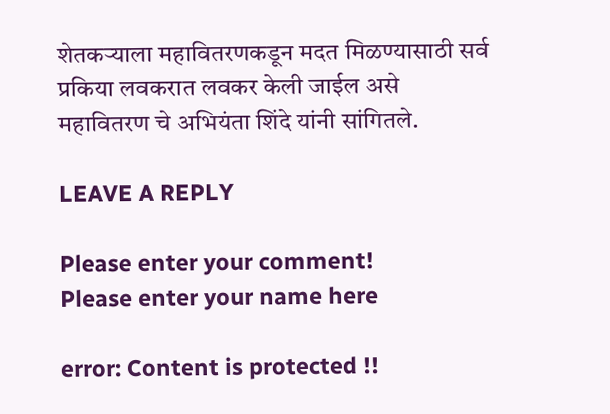शेतकऱ्याला महावितरणकडून मदत मिळण्यासाठी सर्व प्रकिया लवकरात लवकर केली जाईल असे महावितरण चे अभियंता शिंदे यांनी सांगितले.

LEAVE A REPLY

Please enter your comment!
Please enter your name here

error: Content is protected !!